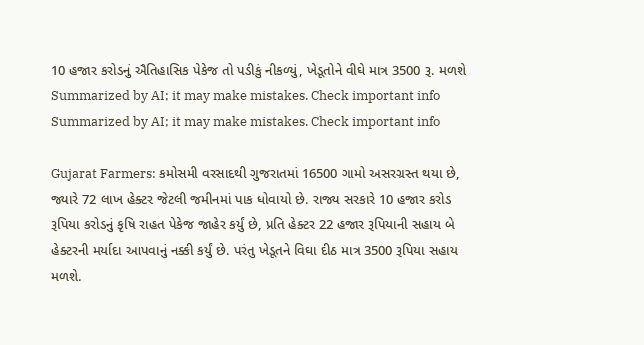10 હજાર કરોડનું ઐતિહાસિક પેકેજ તો પડીકું નીકળ્યું, ખેડૂતોને વીઘે માત્ર 3500 રૂ. મળશે
Summarized by AI; it may make mistakes. Check important info
Summarized by AI; it may make mistakes. Check important info

Gujarat Farmers: કમોસમી વરસાદથી ગુજરાતમાં 16500 ગામો અસરગ્રસ્ત થયા છે, જ્યારે 72 લાખ હેક્ટર જેટલી જમીનમાં પાક ધોવાયો છે. રાજ્ય સરકારે 10 હજાર કરોડ રૂપિયા કરોડનું કૃષિ રાહત પેકેજ જાહેર કર્યું છે, પ્રતિ હેક્ટર 22 હજાર રૂપિયાની સહાય બે હેક્ટરની મર્યાદા આપવાનું નક્કી કર્યું છે. પરંતુ ખેડૂતને વિઘા દીઠ માત્ર 3500 રૂપિયા સહાય મળશે.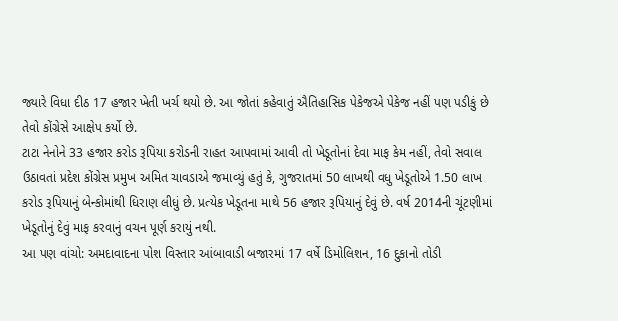જ્યારે વિધા દીઠ 17 હજાર ખેતી ખર્ચ થયો છે. આ જોતાં કહેવાતું ઐતિહાસિક પેકેજએ પેકેજ નહીં પણ પડીકું છે તેવો કોંગ્રેસે આક્ષેપ કર્યો છે.
ટાટા નેનોને 33 હજાર કરોડ રૂપિયા કરોડની રાહત આપવામાં આવી તો ખેડૂતોનાં દેવા માફ કેમ નહીં, તેવો સવાલ ઉઠાવતાં પ્રદેશ કોંગ્રેસ પ્રમુખ અમિત ચાવડાએ જમાવ્યું હતું કે, ગુજરાતમાં 50 લાખથી વધુ ખેડૂતોએ 1.50 લાખ કરોડ રૂપિયાનું બેન્કોમાંથી ધિરાણ લીધું છે. પ્રત્યેક ખેડૂતના માથે 56 હજાર રૂપિયાનું દેવું છે. વર્ષ 2014ની ચૂંટણીમાં ખેડૂતોનું દેવું માફ કરવાનું વચન પૂર્ણ કરાયું નથી.
આ પણ વાંચો: અમદાવાદના પોશ વિસ્તાર આંબાવાડી બજારમાં 17 વર્ષે ડિમોલિશન, 16 દુકાનો તોડી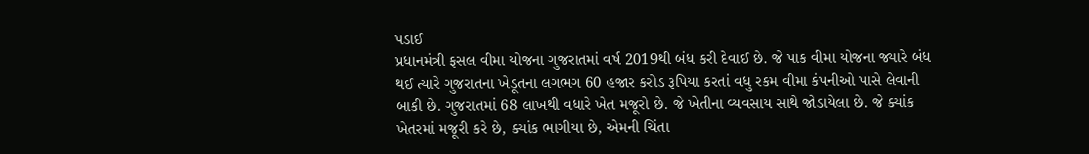પડાઈ
પ્રધાનમંત્રી ફસલ વીમા યોજના ગુજરાતમાં વર્ષ 2019થી બંધ કરી દેવાઈ છે. જે પાક વીમા યોજના જ્યારે બંધ થઈ ત્યારે ગુજરાતના ખેડૂતના લગભગ 60 હજાર કરોડ રૂપિયા કરતાં વધુ રકમ વીમા કંપનીઓ પાસે લેવાની બાકી છે. ગુજરાતમાં 68 લાખથી વધારે ખેત મજૂરો છે. જે ખેતીના વ્યવસાય સાથે જોડાયેલા છે. જે ક્યાંક ખેતરમાં મજૂરી કરે છે, ક્યાંક ભાગીયા છે, એમની ચિંતા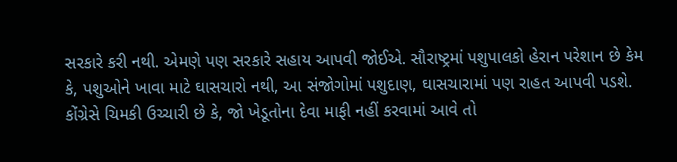સરકારે કરી નથી. એમણે પણ સરકારે સહાય આપવી જોઈએ. સૌરાષ્ટ્રમાં પશુપાલકો હેરાન પરેશાન છે કેમ કે, પશુઓને ખાવા માટે ઘાસચારો નથી, આ સંજોગોમાં પશુદાણ, ઘાસચારામાં પણ રાહત આપવી પડશે. કોંગ્રેસે ચિમકી ઉચ્ચારી છે કે, જો ખેડૂતોના દેવા માફી નહીં કરવામાં આવે તો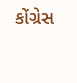કોંગ્રેસ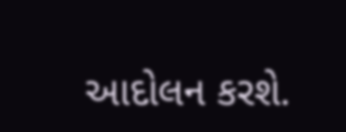આદોલન કરશે.